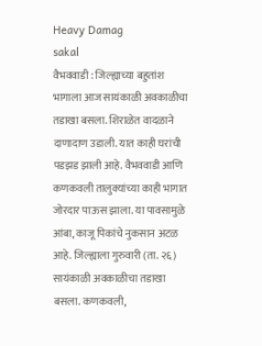Heavy Damag
sakal
वैभववाडी : जिल्ह्याच्या बहुतांश भागाला आज सायंकाळी अवकाळीचा तडाखा बसला. शिराळेत वादळाने दाणादाण उडाली. यात काही घरांची पडझड झाली आहे. वैभववाडी आणि कणकवली तालुक्यांच्या काही भागात जोरदार पाऊस झाला. या पावसामुळे आंबा, काजू पिकांचे नुकसान अटळ आहे. जिल्ह्याला गुरुवारी (ता. २६) सायंकाळी अवकाळीचा तडाखा बसला. कणकवली,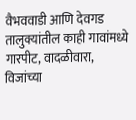वैभववाडी आणि देवगड तालुक्यांतील काही गावांमध्ये गारपीट, वादळीवारा, विजांच्या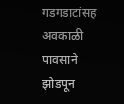गडगडाटांसह अवकाळी पावसाने झोडपून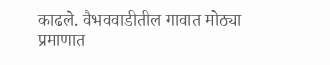काढले. वैभववाडीतील गावात मोठ्या प्रमाणात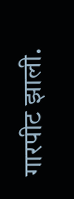गारपीट झाली.